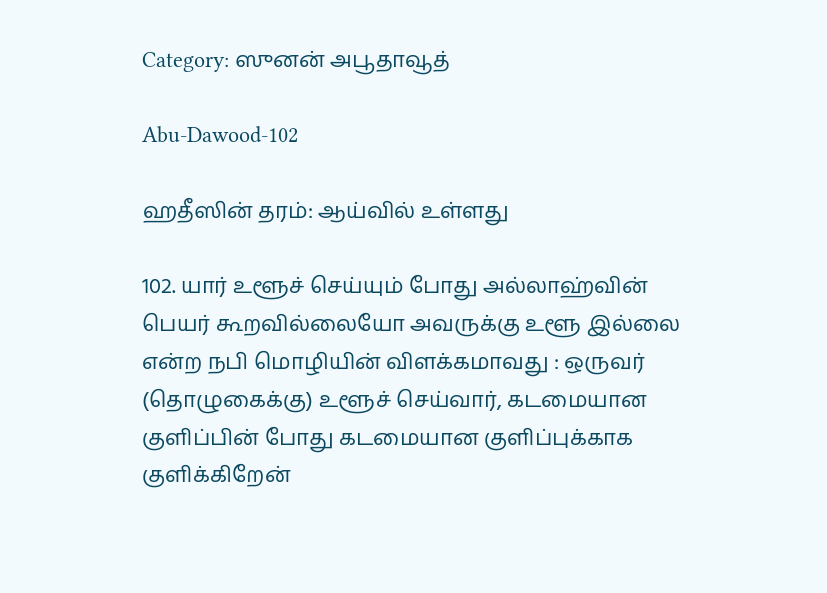Category: ஸுனன் அபூதாவூத்

Abu-Dawood-102

ஹதீஸின் தரம்: ஆய்வில் உள்ளது

102. யார் உளூச் செய்யும் போது அல்லாஹ்வின் பெயர் கூறவில்லையோ அவருக்கு உளூ இல்லை என்ற நபி மொழியின் விளக்கமாவது : ஒருவர் (தொழுகைக்கு) உளூச் செய்வார், கடமையான குளிப்பின் போது கடமையான குளிப்புக்காக குளிக்கிறேன்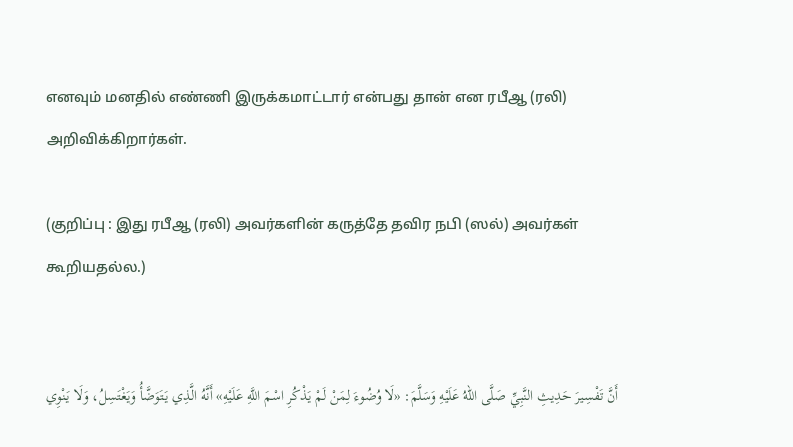எனவும் மனதில் எண்ணி இருக்கமாட்டார் என்பது தான் என ரபீஆ (ரலி) அறிவிக்கிறார்கள்.

(குறிப்பு : இது ரபீஆ (ரலி) அவர்களின் கருத்தே தவிர நபி (ஸல்) அவர்கள் கூறியதல்ல.)


أَنَّ تَفْسِيرَ حَدِيثِ النَّبِيِّ صَلَّى اللهُ عَلَيْهِ وَسَلَّمَ: «لَا وُضُوءَ لِمَنْ لَمْ يَذْكُرِ اسْمَ اللَّهِ عَلَيْهِ» أَنَّهُ الَّذِي يَتَوَضَّأُ وَيَغْتَسِلُ، وَلَا يَنْوِي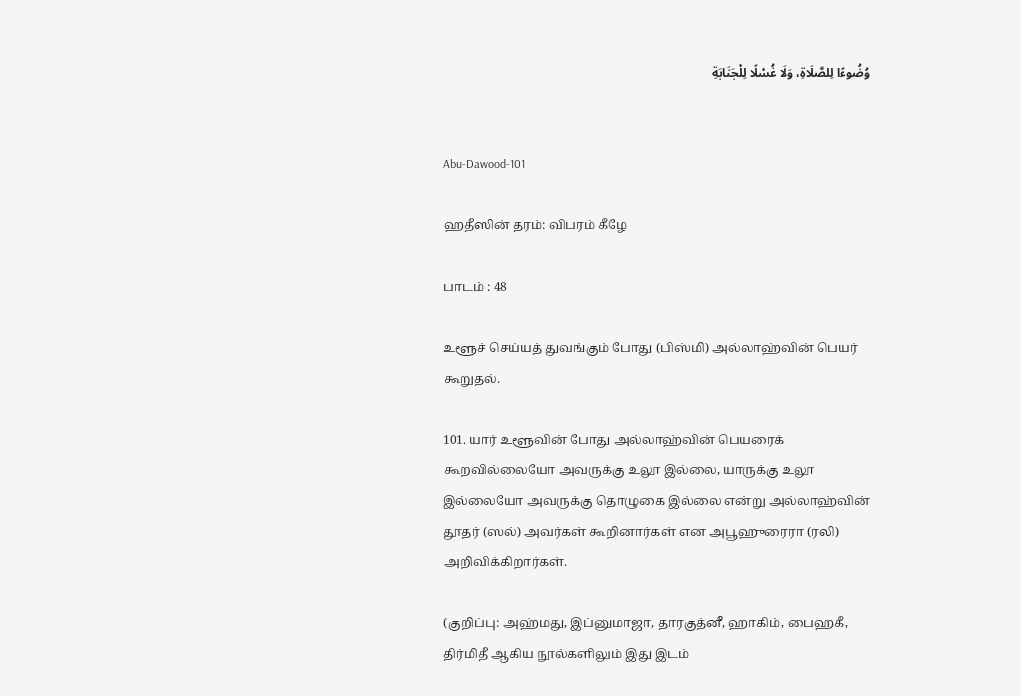وُضُوءًا لِلصَّلَاةِ، وَلَا غُسْلًا لِلْجَنَابَةِ


Abu-Dawood-101

ஹதீஸின் தரம்: விபரம் கீழே

பாடம் : 48

உளூச் செய்யத் துவங்கும் போது (பிஸ்மி) அல்லாஹ்வின் பெயர் கூறுதல்.

101. யார் உளூவின் போது அல்லாஹ்வின் பெயரைக் கூறவில்லையோ அவருக்கு உலூ இல்லை, யாருக்கு உலூ இல்லையோ அவருக்கு தொழுகை இல்லை என்று அல்லாஹ்வின் தூதர் (ஸல்) அவர்கள் கூறினார்கள் என அபூஹுரைரா (ரலி) அறிவிக்கிறார்கள்.

(குறிப்பு: அஹ்மது, இப்னுமாஜா, தாரகுத்னீ, ஹாகிம், பைஹகீ, திர்மிதீ ஆகிய நூல்களிலும் இது இடம்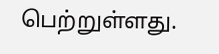பெற்றுள்ளது.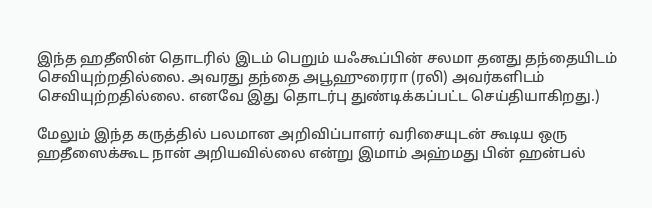இந்த ஹதீஸின் தொடரில் இடம் பெறும் யஃகூப்பின் சலமா தனது தந்தையிடம் செவியுற்றதில்லை. அவரது தந்தை அபூஹுரைரா (ரலி) அவர்களிடம் செவியுற்றதில்லை. எனவே இது தொடர்பு துண்டிக்கப்பட்ட செய்தியாகிறது.)

மேலும் இந்த கருத்தில் பலமான அறிவிப்பாளர் வரிசையுடன் கூடிய ஒரு ஹதீஸைக்கூட நான் அறியவில்லை என்று இமாம் அஹ்மது பின் ஹன்பல்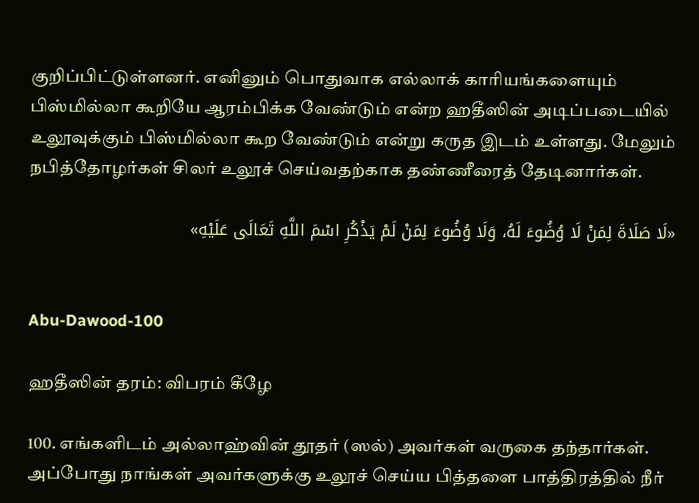குறிப்பிட்டுள்ளனர். எனினும் பொதுவாக எல்லாக் காரியங்களையும் பிஸ்மில்லா கூறியே ஆரம்பிக்க வேண்டும் என்ற ஹதீஸின் அடிப்படையில் உலூவுக்கும் பிஸ்மில்லா கூற வேண்டும் என்று கருத இடம் உள்ளது. மேலும் நபித்தோழர்கள் சிலர் உலூச் செய்வதற்காக தண்ணீரைத் தேடினார்கள்.

«لَا صَلَاةَ لِمَنْ لَا وُضُوءَ لَهُ، وَلَا وُضُوءَ لِمَنْ لَمْ يَذْكُرِ اسْمَ اللَّهِ تَعَالَى عَلَيْهِ»


Abu-Dawood-100

ஹதீஸின் தரம்: விபரம் கீழே

100. எங்களிடம் அல்லாஹ்வின் தூதர் (ஸல்) அவர்கள் வருகை தந்தார்கள். அப்போது நாங்கள் அவர்களுக்கு உலூச் செய்ய பித்தளை பாத்திரத்தில் நீர்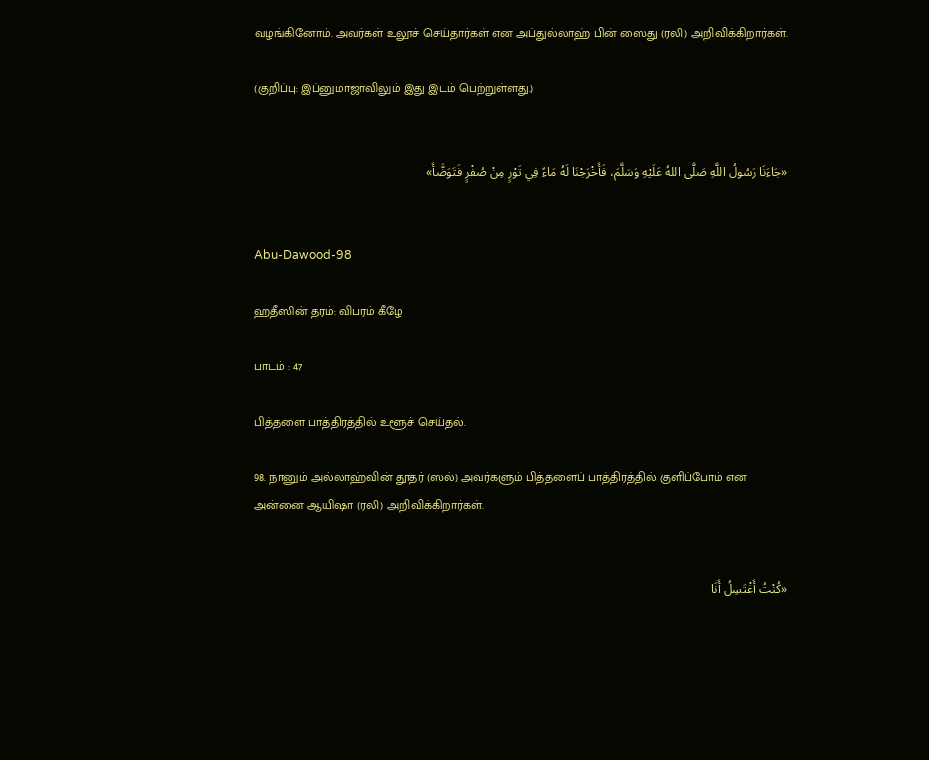வழங்கினோம். அவர்கள் உலூச் செய்தார்கள் என அப்துல்லாஹ் பின் ஸைது (ரலி) அறிவிக்கிறார்கள்.

(குறிப்பு: இப்னுமாஜாவிலும் இது இடம் பெற்றுள்ளது.)


«جَاءَنَا رَسُولُ اللَّهِ صَلَّى اللهُ عَلَيْهِ وَسَلَّمَ، فَأَخْرَجْنَا لَهُ مَاءً فِي تَوْرٍ مِنْ صُفْرٍ فَتَوَضَّأَ»


Abu-Dawood-98

ஹதீஸின் தரம்: விபரம் கீழே

பாடம் : 47

பித்தளை பாத்திரத்தில் உளூச் செய்தல்.

98. நானும் அல்லாஹ்வின் தூதர் (ஸல்) அவர்களும் பித்தளைப் பாத்திரத்தில் குளிப்போம் என அன்னை ஆயிஷா (ரலி) அறிவிக்கிறார்கள்.


«كُنْتُ أَغْتَسِلُ أَنَا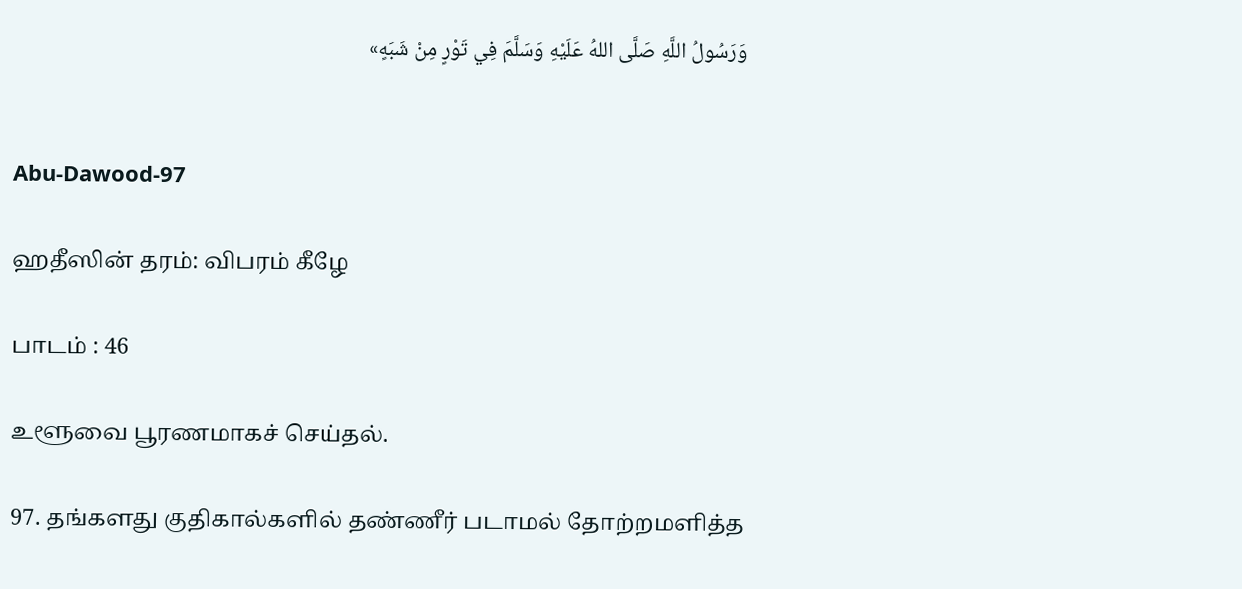وَرَسُولُ اللَّهِ صَلَّى اللهُ عَلَيْهِ وَسَلَّمَ فِي تَوْرٍ مِنْ شَبَهٍ»


Abu-Dawood-97

ஹதீஸின் தரம்: விபரம் கீழே

பாடம் : 46

உளூவை பூரணமாகச் செய்தல்.

97. தங்களது குதிகால்களில் தண்ணீர் படாமல் தோற்றமளித்த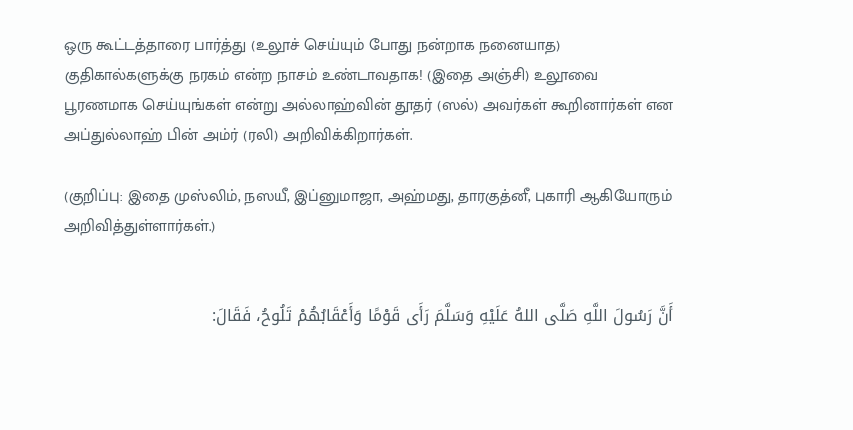ஒரு கூட்டத்தாரை பார்த்து (உலூச் செய்யும் போது நன்றாக நனையாத) குதிகால்களுக்கு நரகம் என்ற நாசம் உண்டாவதாக! (இதை அஞ்சி) உலூவை பூரணமாக செய்யுங்கள் என்று அல்லாஹ்வின் தூதர் (ஸல்) அவர்கள் கூறினார்கள் என அப்துல்லாஹ் பின் அம்ர் (ரலி) அறிவிக்கிறார்கள்.

(குறிப்பு: இதை முஸ்லிம், நஸயீ, இப்னுமாஜா, அஹ்மது, தாரகுத்னீ, புகாரி ஆகியோரும் அறிவித்துள்ளார்கள்.)


أَنَّ رَسُولَ اللَّهِ صَلَّى اللهُ عَلَيْهِ وَسَلَّمَ رَأَى قَوْمًا وَأَعْقَابُهُمْ تَلُوحُ، فَقَالَ: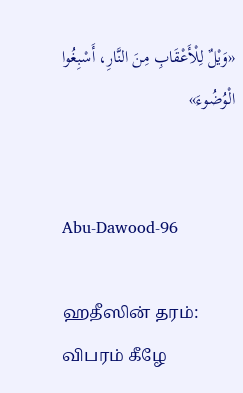«وَيْلٌ لِلْأَعْقَابِ مِنَ النَّارِ، أَسْبِغُوا الْوُضُوءَ»


Abu-Dawood-96

ஹதீஸின் தரம்: விபரம் கீழே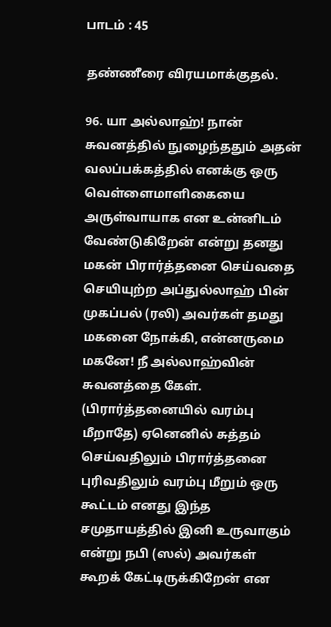பாடம் : 45

தண்ணீரை விரயமாக்குதல்.

96. யா அல்லாஹ்! நான் சுவனத்தில் நுழைந்ததும் அதன் வலப்பக்கத்தில் எனக்கு ஒரு வெள்ளைமாளிகையை அருள்வாயாக என உன்னிடம் வேண்டுகிறேன் என்று தனது மகன் பிரார்த்தனை செய்வதை செயியுற்ற அப்துல்லாஹ் பின் முகப்பல் (ரலி) அவர்கள் தமது மகனை நோக்கி, என்னருமை மகனே! நீ அல்லாஹ்வின் சுவனத்தை கேள். (பிரார்த்தனையில் வரம்பு மீறாதே) ஏனெனில் சுத்தம் செய்வதிலும் பிரார்த்தனை புரிவதிலும் வரம்பு மீறும் ஒரு கூட்டம் எனது இந்த சமுதாயத்தில் இனி உருவாகும் என்று நபி (ஸல்) அவர்கள் கூறக் கேட்டிருக்கிறேன் என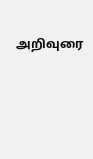அறிவுரை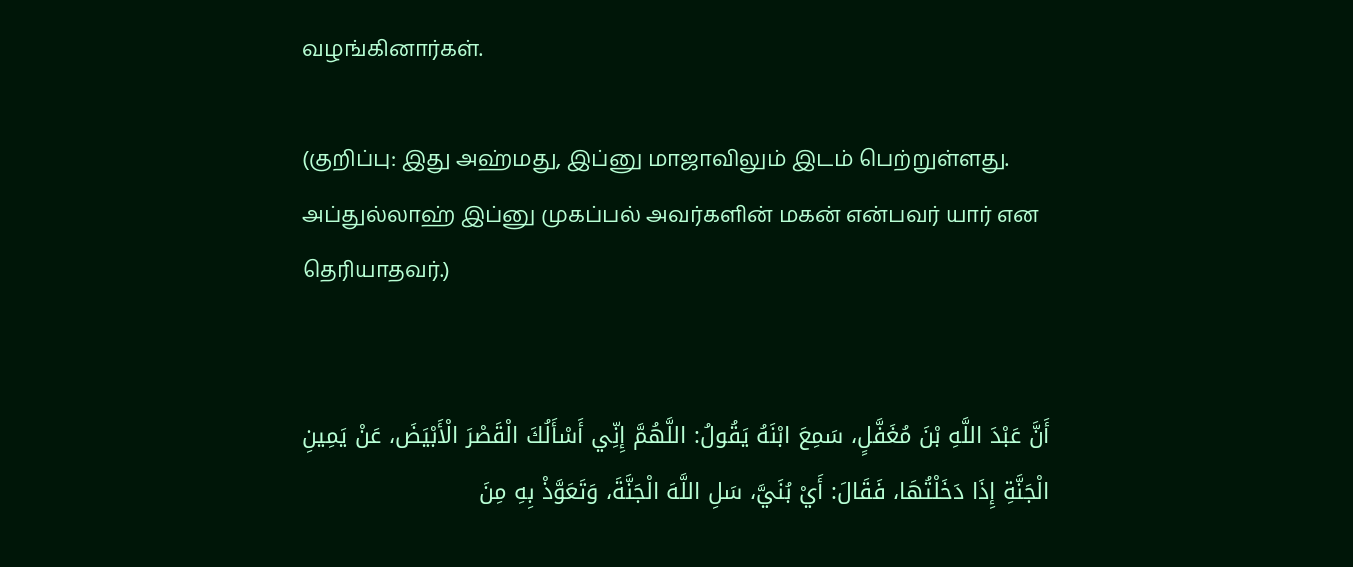வழங்கினார்கள்.

(குறிப்பு: இது அஹ்மது, இப்னு மாஜாவிலும் இடம் பெற்றுள்ளது. அப்துல்லாஹ் இப்னு முகப்பல் அவர்களின் மகன் என்பவர் யார் என தெரியாதவர்.)


أَنَّ عَبْدَ اللَّهِ بْنَ مُغَفَّلٍ، سَمِعَ ابْنَهُ يَقُولُ: اللَّهُمَّ إِنِّي أَسْأَلُكَ الْقَصْرَ الْأَبْيَضَ، عَنْ يَمِينِ الْجَنَّةِ إِذَا دَخَلْتُهَا، فَقَالَ: أَيْ بُنَيَّ، سَلِ اللَّهَ الْجَنَّةَ، وَتَعَوَّذْ بِهِ مِنَ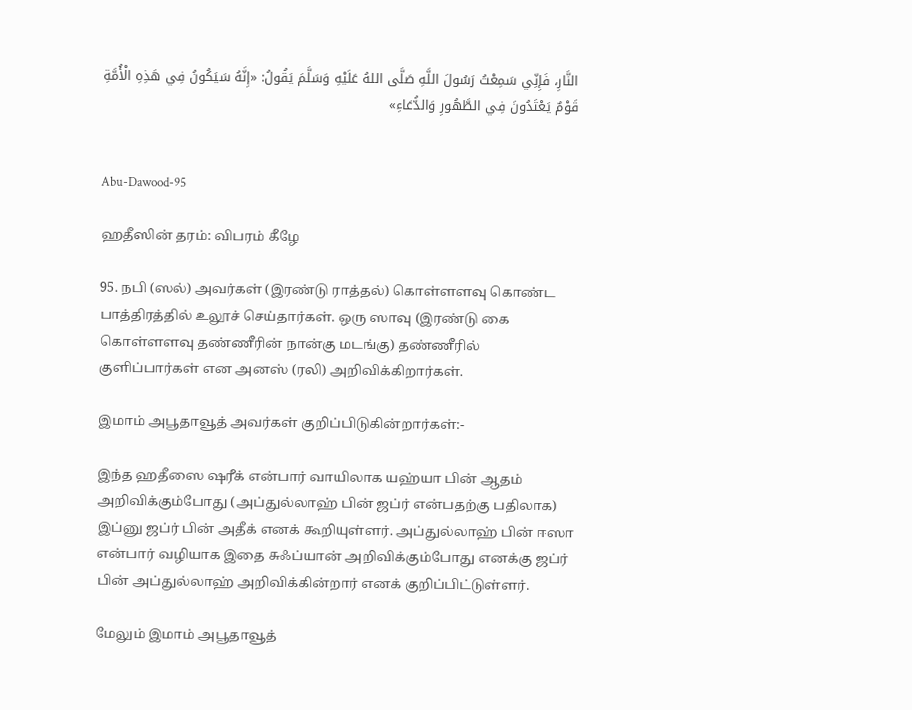النَّارِ، فَإِنِّي سَمِعْتُ رَسُولَ اللَّهِ صَلَّى اللهُ عَلَيْهِ وَسَلَّمَ يَقُولُ: «إِنَّهُ سَيَكُونُ فِي هَذِهِ الْأُمَّةِ قَوْمٌ يَعْتَدُونَ فِي الطَّهُورِ وَالدُّعَاءِ»


Abu-Dawood-95

ஹதீஸின் தரம்: விபரம் கீழே

95. நபி (ஸல்) அவர்கள் (இரண்டு ராத்தல்) கொள்ளளவு கொண்ட பாத்திரத்தில் உலூச் செய்தார்கள். ஒரு ஸாவு (இரண்டு கை கொள்ளளவு தண்ணீரின் நான்கு மடங்கு) தண்ணீரில் குளிப்பார்கள் என அனஸ் (ரலி) அறிவிக்கிறார்கள்.

இமாம் அபூதாவூத் அவர்கள் குறிப்பிடுகின்றார்கள்:-

இந்த ஹதீஸை ஷரீக் என்பார் வாயிலாக யஹ்யா பின் ஆதம் அறிவிக்கும்போது (அப்துல்லாஹ் பின் ஜப்ர் என்பதற்கு பதிலாக) இப்னு ஜப்ர் பின் அதீக் எனக் கூறியுள்ளர். அப்துல்லாஹ் பின் ஈஸா என்பார் வழியாக இதை சுஃப்யான் அறிவிக்கும்போது எனக்கு ஜப்ர் பின் அப்துல்லாஹ் அறிவிக்கின்றார் எனக் குறிப்பிட்டுள்ளர்.

மேலும் இமாம் அபூதாவூத்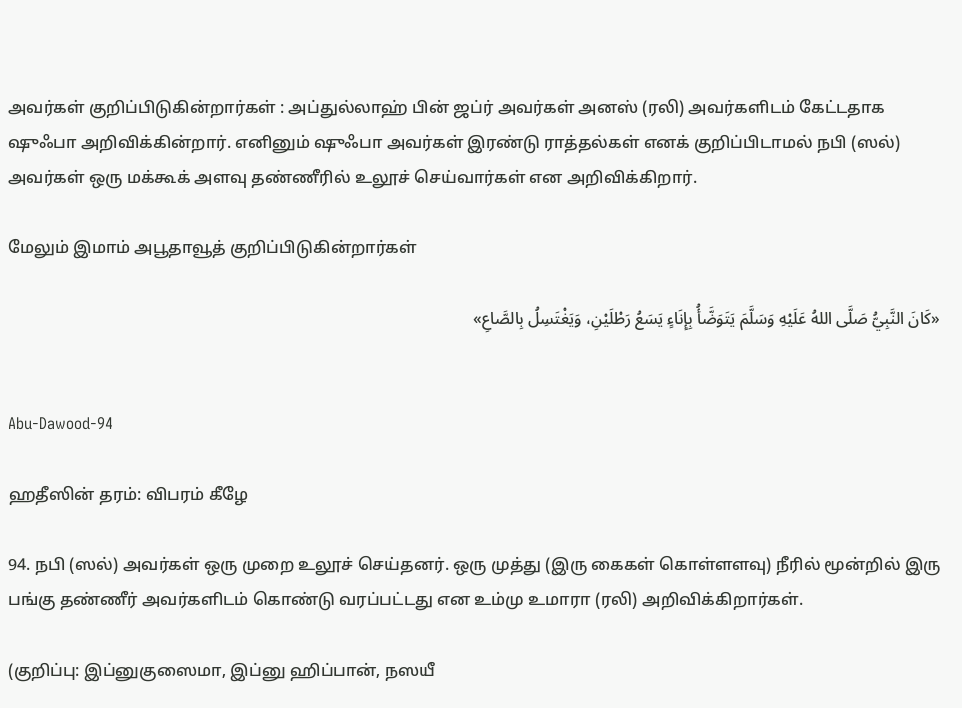அவர்கள் குறிப்பிடுகின்றார்கள் : அப்துல்லாஹ் பின் ஜப்ர் அவர்கள் அனஸ் (ரலி) அவர்களிடம் கேட்டதாக ஷுஃபா அறிவிக்கின்றார். எனினும் ஷுஃபா அவர்கள் இரண்டு ராத்தல்கள் எனக் குறிப்பிடாமல் நபி (ஸல்) அவர்கள் ஒரு மக்கூக் அளவு தண்ணீரில் உலூச் செய்வார்கள் என அறிவிக்கிறார்.

மேலும் இமாம் அபூதாவூத் குறிப்பிடுகின்றார்கள்

«كَانَ النَّبِيُّ صَلَّى اللهُ عَلَيْهِ وَسَلَّمَ يَتَوَضَّأُ بِإِنَاءٍ يَسَعُ رَطْلَيْنِ، وَيَغْتَسِلُ بِالصَّاعِ»


Abu-Dawood-94

ஹதீஸின் தரம்: விபரம் கீழே

94. நபி (ஸல்) அவர்கள் ஒரு முறை உலூச் செய்தனர். ஒரு முத்து (இரு கைகள் கொள்ளளவு) நீரில் மூன்றில் இரு பங்கு தண்ணீர் அவர்களிடம் கொண்டு வரப்பட்டது என உம்மு உமாரா (ரலி) அறிவிக்கிறார்கள்.

(குறிப்பு: இப்னுகுஸைமா, இப்னு ஹிப்பான், நஸயீ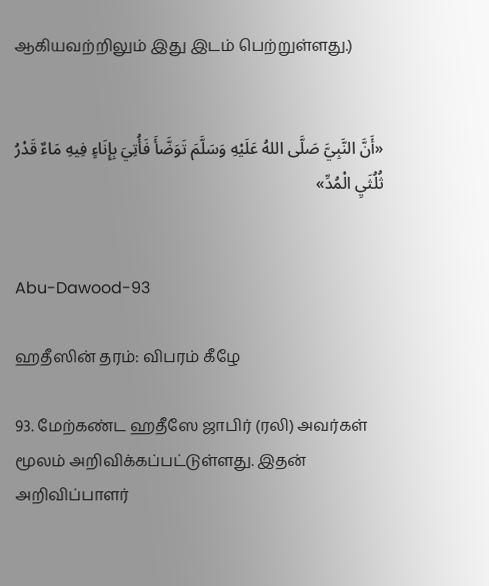ஆகியவற்றிலும் இது இடம் பெற்றுள்ளது.)


«أَنَّ النَّبِيَّ صَلَّى اللهُ عَلَيْهِ وَسَلَّمَ تَوَضَّأَ فَأُتِيَ بِإِنَاءٍ فِيهِ مَاءٌ قَدْرُ ثُلُثَيِ الْمُدِّ»


Abu-Dawood-93

ஹதீஸின் தரம்: விபரம் கீழே

93. மேற்கண்ட ஹதீஸே ஜாபிர் (ரலி) அவர்கள் மூலம் அறிவிக்கப்பட்டுள்ளது. இதன் அறிவிப்பாளர்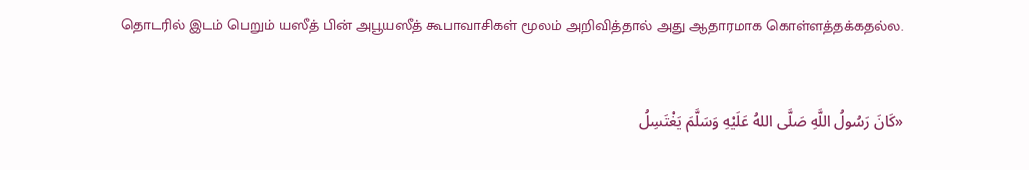தொடரில் இடம் பெறும் யஸீத் பின் அபூயஸீத் கூபாவாசிகள் மூலம் அறிவித்தால் அது ஆதாரமாக கொள்ளத்தக்கதல்ல.


«كَانَ رَسُولُ اللَّهِ صَلَّى اللهُ عَلَيْهِ وَسَلَّمَ يَغْتَسِلُ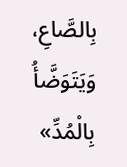بِالصَّاعِ، وَيَتَوَضَّأُ بِالْمُدِّ»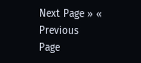Next Page » « Previous Page